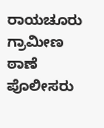ರಾಯಚೂರು ಗ್ರಾಮೀಣ ಠಾಣೆ ಪೊಲೀಸರು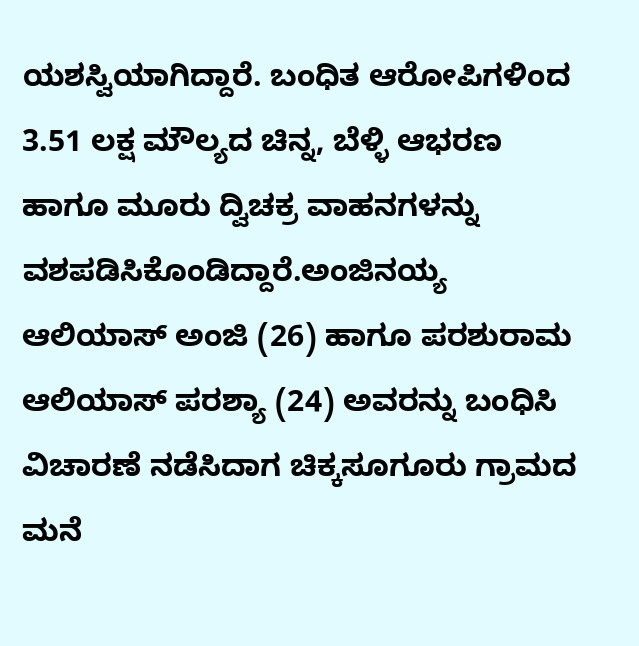ಯಶಸ್ವಿಯಾಗಿದ್ದಾರೆ. ಬಂಧಿತ ಆರೋಪಿಗಳಿಂದ 3.51 ಲಕ್ಷ ಮೌಲ್ಯದ ಚಿನ್ನ, ಬೆಳ್ಳಿ ಆಭರಣ ಹಾಗೂ ಮೂರು ದ್ವಿಚಕ್ರ ವಾಹನಗಳನ್ನು ವಶಪಡಿಸಿಕೊಂಡಿದ್ದಾರೆ.ಅಂಜಿನಯ್ಯ ಆಲಿಯಾಸ್ ಅಂಜಿ (26) ಹಾಗೂ ಪರಶುರಾಮ ಆಲಿಯಾಸ್ ಪರಶ್ಯಾ (24) ಅವರನ್ನು ಬಂಧಿಸಿ ವಿಚಾರಣೆ ನಡೆಸಿದಾಗ ಚಿಕ್ಕಸೂಗೂರು ಗ್ರಾಮದ ಮನೆ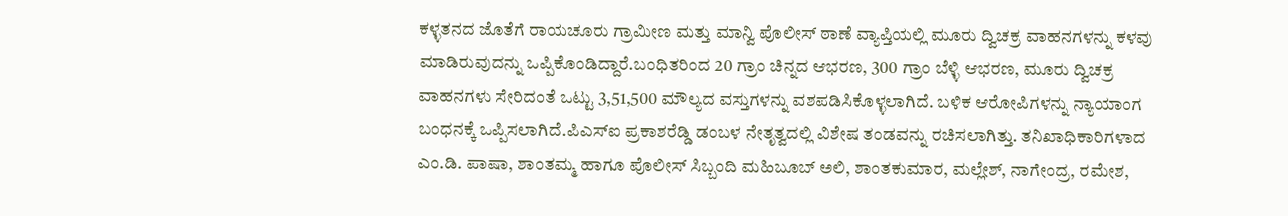ಕಳ್ಳತನದ ಜೊತೆಗೆ ರಾಯಚೂರು ಗ್ರಾಮೀಣ ಮತ್ತು ಮಾನ್ವಿ ಪೊಲೀಸ್ ಠಾಣೆ ವ್ಯಾಪ್ತಿಯಲ್ಲಿ ಮೂರು ದ್ವಿಚಕ್ರ ವಾಹನಗಳನ್ನು ಕಳವು ಮಾಡಿರುವುದನ್ನು ಒಪ್ಪಿಕೊಂಡಿದ್ದಾರೆ.ಬಂಧಿತರಿಂದ 20 ಗ್ರಾಂ ಚಿನ್ನದ ಆಭರಣ, 300 ಗ್ರಾಂ ಬೆಳ್ಳಿ ಆಭರಣ, ಮೂರು ದ್ವಿಚಕ್ರ ವಾಹನಗಳು ಸೇರಿದಂತೆ ಒಟ್ಟು 3,51,500 ಮೌಲ್ಯದ ವಸ್ತುಗಳನ್ನು ವಶಪಡಿಸಿಕೊಳ್ಳಲಾಗಿದೆ. ಬಳಿಕ ಆರೋಪಿಗಳನ್ನು ನ್ಯಾಯಾಂಗ ಬಂಧನಕ್ಕೆ ಒಪ್ಪಿಸಲಾಗಿದೆ.ಪಿಎಸ್ಐ ಪ್ರಕಾಶರೆಡ್ಡಿ ಡಂಬಳ ನೇತೃತ್ವದಲ್ಲಿ ವಿಶೇಷ ತಂಡವನ್ನು ರಚಿಸಲಾಗಿತ್ತು. ತನಿಖಾಧಿಕಾರಿಗಳಾದ ಎಂ.ಡಿ. ಪಾಷಾ, ಶಾಂತಮ್ಮ ಹಾಗೂ ಪೊಲೀಸ್ ಸಿಬ್ಬಂದಿ ಮಹಿಬೂಬ್ ಅಲಿ, ಶಾಂತಕುಮಾರ, ಮಲ್ಲೇಶ್, ನಾಗೇಂದ್ರ, ರಮೇಶ,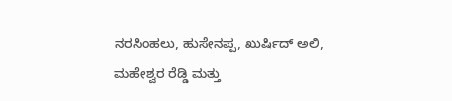ನರಸಿಂಹಲು, ಹುಸೇನಪ್ಪ, ಖುರ್ಷಿದ್ ಅಲಿ, ಮಹೇಶ್ವರ ರೆಡ್ಡಿ ಮತ್ತು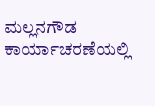ಮಲ್ಲನಗೌಡ ಕಾರ್ಯಾಚರಣೆಯಲ್ಲಿ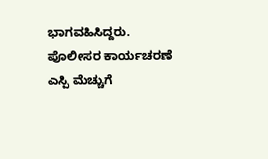ಭಾಗವಹಿಸಿದ್ದರು. ಪೊಲೀಸರ ಕಾರ್ಯಚರಣೆ ಎಸ್ಪಿ ಮೆಚ್ಚುಗೆ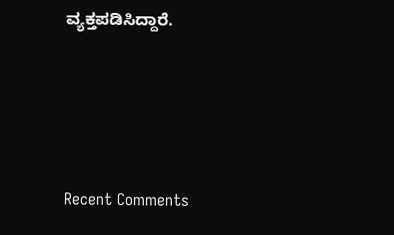ವ್ಯಕ್ತಪಡಿಸಿದ್ದಾರೆ.





Recent Comments